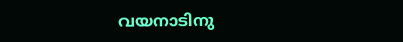വയനാടിനു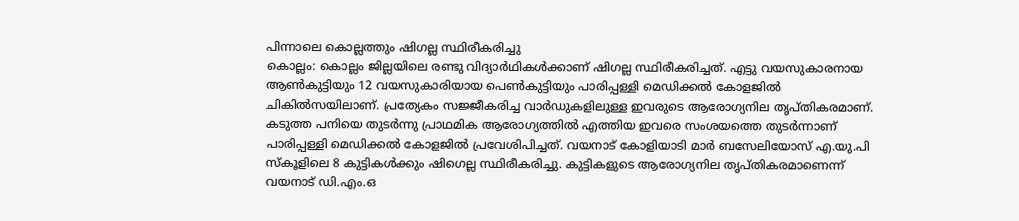പിന്നാലെ കൊല്ലത്തും ഷിഗല്ല സ്ഥിരീകരിച്ചു
കൊല്ലം: കൊല്ലം ജില്ലയിലെ രണ്ടു വിദ്യാർഥികൾക്കാണ് ഷിഗല്ല സ്ഥിരീകരിച്ചത്. എട്ടു വയസുകാരനായ ആൺകുട്ടിയും 12 വയസുകാരിയായ പെൺകുട്ടിയും പാരിപ്പള്ളി മെഡിക്കൽ കോളജിൽ ചികിൽസയിലാണ്. പ്രത്യേകം സജ്ജീകരിച്ച വാർഡുകളിലുള്ള ഇവരുടെ ആരോഗ്യനില തൃപ്തികരമാണ്. കടുത്ത പനിയെ തുടർന്നു പ്രാഥമിക ആരോഗ്യത്തിൽ എത്തിയ ഇവരെ സംശയത്തെ തുടർന്നാണ് പാരിപ്പള്ളി മെഡിക്കൽ കോളജിൽ പ്രവേശിപിച്ചത്. വയനാട് കോളിയാടി മാർ ബസേലിയോസ് എ.യു.പി സ്കൂളിലെ 8 കുട്ടികൾക്കും ഷിഗെല്ല സ്ഥിരീകരിച്ചു. കുട്ടികളുടെ ആരോഗ്യനില തൃപ്തികരമാണെന്ന് വയനാട് ഡി.എം.ഒ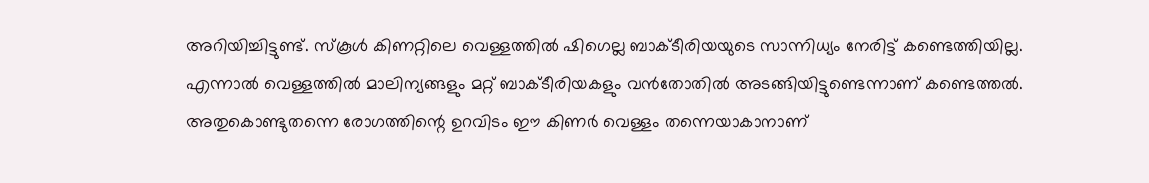അറിയിച്ചിട്ടുണ്ട്. സ്കൂൾ കിണറ്റിലെ വെള്ളത്തിൽ ഷിഗെല്ല ബാക്ടീരിയയുടെ സാന്നിധ്യം നേരിട്ട് കണ്ടെത്തിയില്ല. എന്നാൽ വെള്ളത്തിൽ മാലിന്യങ്ങളും മറ്റ് ബാക്ടീരിയകളും വൻതോതിൽ അടങ്ങിയിട്ടുണ്ടെന്നാണ് കണ്ടെത്തൽ. അതുകൊണ്ടുതന്നെ രോഗത്തിന്റെ ഉറവിടം ഈ കിണർ വെള്ളം തന്നെയാകാനാണ്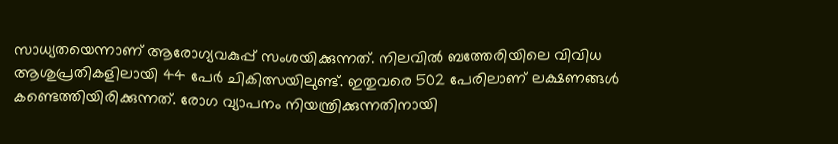സാധ്യതയെന്നാണ് ആരോഗ്യവകുപ്പ് സംശയിക്കുന്നത്. നിലവിൽ ബത്തേരിയിലെ വിവിധ ആശുപ്രതികളിലായി 44 പേർ ചികിത്സയിലുണ്ട്. ഇതുവരെ 502 പേരിലാണ് ലക്ഷണങ്ങൾ കണ്ടെത്തിയിരിക്കുന്നത്. രോഗ വ്യാപനം നിയന്ത്രിക്കുന്നതിനായി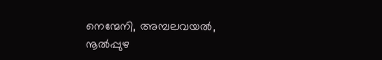നെന്മേനി, അമ്പലവയൽ, നൂൽപ്പുഴ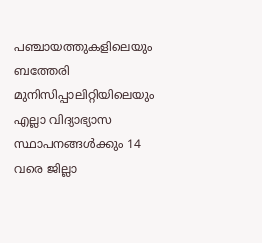പഞ്ചായത്തുകളിലെയും ബത്തേരി മുനിസിപ്പാലിറ്റിയിലെയും എല്ലാ വിദ്യാഭ്യാസ സ്ഥാപനങ്ങൾക്കും 14 വരെ ജില്ലാ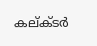കല്ക്ടർ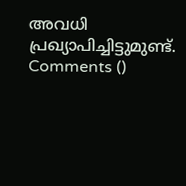അവധി പ്രഖ്യാപിച്ചിട്ടുമുണ്ട്.
Comments ()